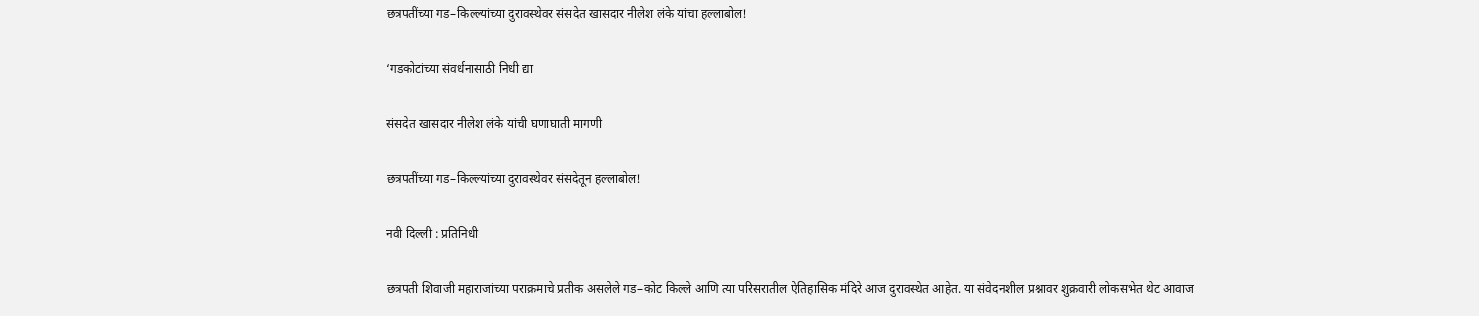छत्रपतींच्या गड–किल्ल्यांच्या दुरावस्थेवर संसदेत खासदार नीलेश लंके यांचा हल्लाबोल!

‘गडकोटांच्या संवर्धनासाठी निधी द्या

संसदेत खासदार नीलेश लंके यांची घणाघाती मागणी

छत्रपतींच्या गड–किल्ल्यांच्या दुरावस्थेवर संसदेतून हल्लाबोल!

नवी दिल्ली : प्रतिनिधी

छत्रपती शिवाजी महाराजांच्या पराक्रमाचे प्रतीक असलेले गड–कोट किल्ले आणि त्या परिसरातील ऐतिहासिक मंदिरे आज दुरावस्थेत आहेत. या संवेदनशील प्रश्नावर शुक्रवारी लोकसभेत थेट आवाज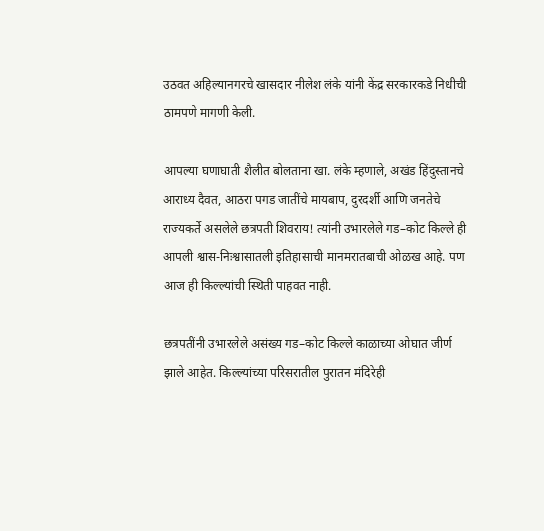उठवत अहिल्यानगरचे खासदार नीलेश लंके यांनी केंद्र सरकारकडे निधीची ठामपणे मागणी केली.

आपल्या घणाघाती शैलीत बोलताना खा. लंके म्हणाले, अखंड हिंदुस्तानचे आराध्य दैवत, आठरा पगड जातींचे मायबाप, दुरदर्शी आणि जनतेचे राज्यकर्ते असलेले छत्रपती शिवराय! त्यांनी उभारलेले गड–कोट किल्ले ही आपली श्वास-निःश्वासातली इतिहासाची मानमरातबाची ओळख आहे. पण आज ही किल्ल्यांची स्थिती पाहवत नाही.

छत्रपतींनी उभारलेले असंख्य गड–कोट किल्ले काळाच्या ओघात जीर्ण झाले आहेत. किल्ल्यांच्या परिसरातील पुरातन मंदिरेही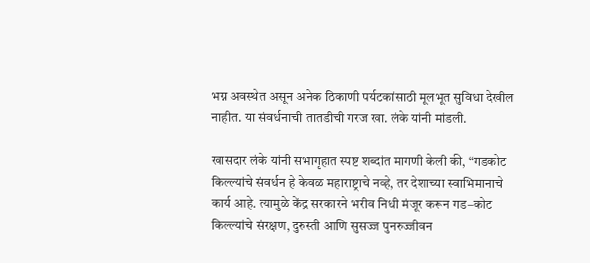भग्न अवस्थेत असून अनेक ठिकाणी पर्यटकांसाठी मूलभूत सुविधा देखील नाहीत. या संवर्धनाची तातडीची गरज खा. लंके यांनी मांडली.

खासदार लंके यांनी सभागृहात स्पष्ट शब्दांत मागणी केली की, “गडकोट किल्ल्यांचे संवर्धन हे केवळ महाराष्ट्राचे नव्हे, तर देशाच्या स्वाभिमानाचे कार्य आहे. त्यामुळे केंद्र सरकारने भरीव निधी मंजूर करून गड–कोट किल्ल्यांचे संरक्षण, दुरुस्ती आणि सुसज्ज पुनरुज्जीवन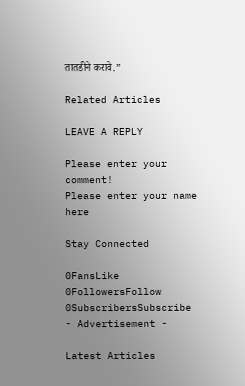तातडीने करावे.”

Related Articles

LEAVE A REPLY

Please enter your comment!
Please enter your name here

Stay Connected

0FansLike
0FollowersFollow
0SubscribersSubscribe
- Advertisement -

Latest Articles